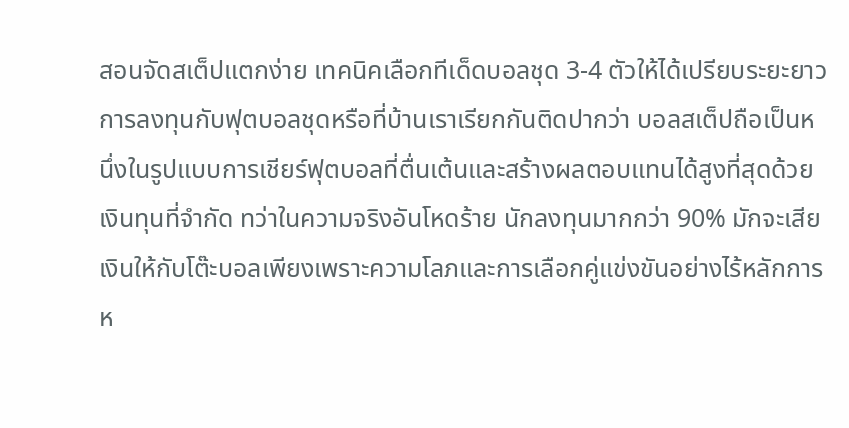สอนจัดสเต็ปแตกง่าย เทคนิคเลือกทีเด็ดบอลชุด 3-4 ตัวให้ได้เปรียบระยะยาว
การลงทุนกับฟุตบอลชุดหรือที่บ้านเราเรียกกันติดปากว่า บอลสเต็ปถือเป็นหนึ่งในรูปแบบการเชียร์ฟุตบอลที่ตื่นเต้นและสร้างผลตอบแทนได้สูงที่สุดด้วยเงินทุนที่จำกัด ทว่าในความจริงอันโหดร้าย นักลงทุนมากกว่า 90% มักจะเสียเงินให้กับโต๊ะบอลเพียงเพราะความโลภและการเลือกคู่แข่งขันอย่างไร้หลักการ ห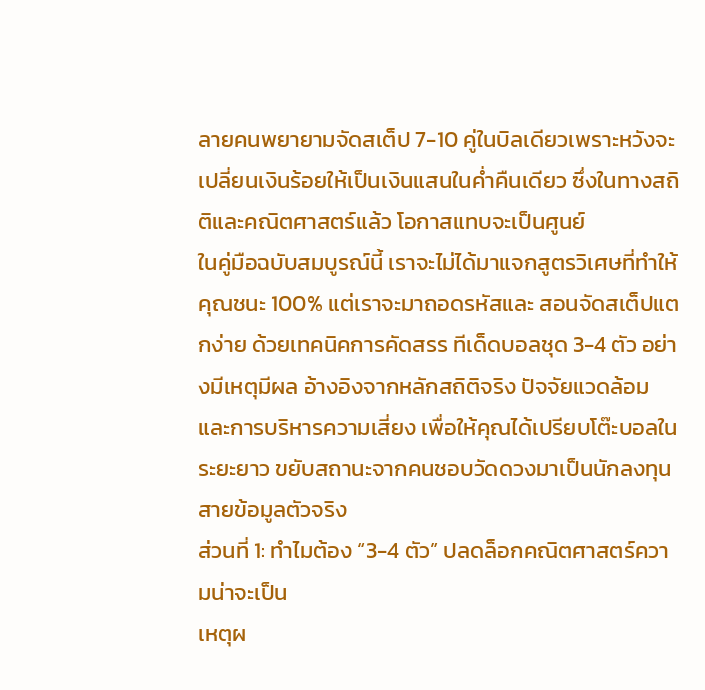ลายคนพยายามจัดสเต็ป 7-10 คู่ในบิลเดียวเพราะหวังจะเปลี่ยนเงินร้อยให้เป็นเงินแสนในค่ำคืนเดียว ซึ่งในทางสถิติและคณิตศาสตร์แล้ว โอกาสแทบจะเป็นศูนย์
ในคู่มือฉบับสมบูรณ์นี้ เราจะไม่ได้มาแจกสูตรวิเศษที่ทำให้คุณชนะ 100% แต่เราจะมาถอดรหัสและ สอนจัดสเต็ปแตกง่าย ด้วยเทคนิคการคัดสรร ทีเด็ดบอลชุด 3-4 ตัว อย่างมีเหตุมีผล อ้างอิงจากหลักสถิติจริง ปัจจัยแวดล้อม และการบริหารความเสี่ยง เพื่อให้คุณได้เปรียบโต๊ะบอลในระยะยาว ขยับสถานะจากคนชอบวัดดวงมาเป็นนักลงทุนสายข้อมูลตัวจริง
ส่วนที่ 1: ทำไมต้อง “3-4 ตัว” ปลดล็อกคณิตศาสตร์ความน่าจะเป็น
เหตุผ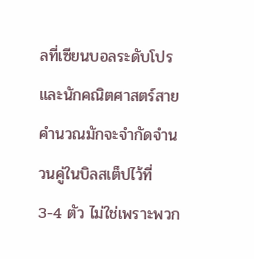ลที่เซียนบอลระดับโปรและนักคณิตศาสตร์สายคำนวณมักจะจำกัดจำนวนคู่ในบิลสเต็ปไว้ที่ 3-4 ตัว ไม่ใช่เพราะพวก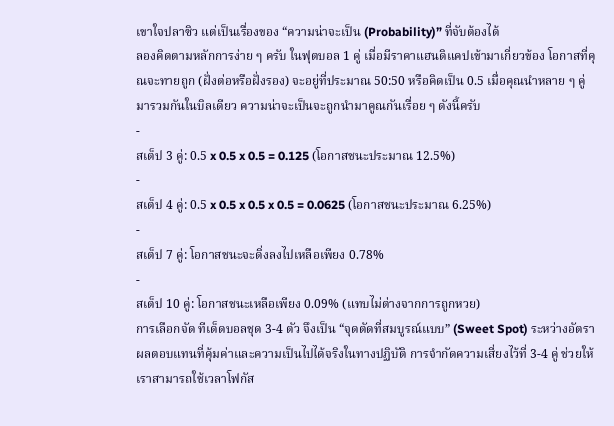เขาใจปลาซิว แต่เป็นเรื่องของ “ความน่าจะเป็น (Probability)” ที่จับต้องได้
ลองคิดตามหลักการง่าย ๆ ครับ ในฟุตบอล 1 คู่ เมื่อมีราคาแฮนดิแคปเข้ามาเกี่ยวข้อง โอกาสที่คุณจะทายถูก (ฝั่งต่อหรือฝั่งรอง) จะอยู่ที่ประมาณ 50:50 หรือคิดเป็น 0.5 เมื่อคุณนำหลาย ๆ คู่มารวมกันในบิลเดียว ความน่าจะเป็นจะถูกนำมาคูณกันเรื่อย ๆ ดังนี้ครับ
-
สเต็ป 3 คู่: 0.5 x 0.5 x 0.5 = 0.125 (โอกาสชนะประมาณ 12.5%)
-
สเต็ป 4 คู่: 0.5 x 0.5 x 0.5 x 0.5 = 0.0625 (โอกาสชนะประมาณ 6.25%)
-
สเต็ป 7 คู่: โอกาสชนะจะดิ่งลงไปเหลือเพียง 0.78%
-
สเต็ป 10 คู่: โอกาสชนะเหลือเพียง 0.09% (แทบไม่ต่างจากการถูกหวย)
การเลือกจัด ทีเด็ดบอลชุด 3-4 ตัว จึงเป็น “จุดตัดที่สมบูรณ์แบบ” (Sweet Spot) ระหว่างอัตราผลตอบแทนที่คุ้มค่าและความเป็นไปได้จริงในทางปฏิบัติ การจำกัดความเสี่ยงไว้ที่ 3-4 คู่ ช่วยให้เราสามารถใช้เวลาโฟกัส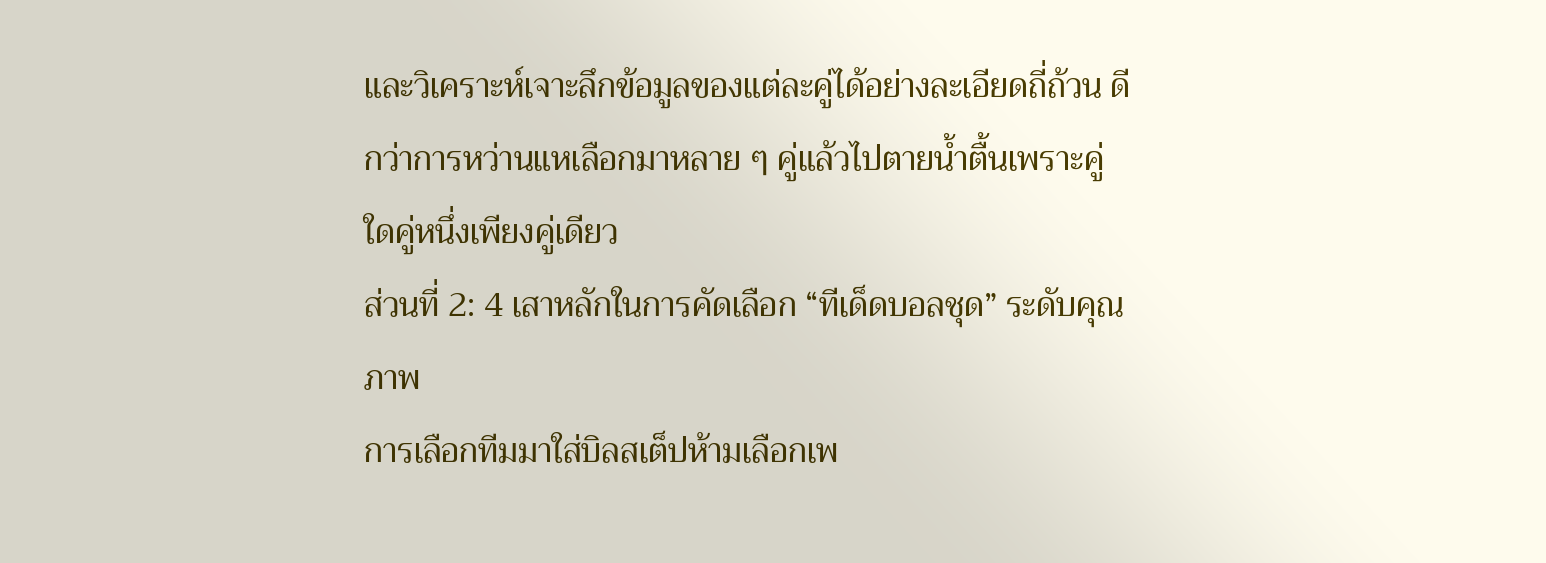และวิเคราะห์เจาะลึกข้อมูลของแต่ละคู่ได้อย่างละเอียดถี่ถ้วน ดีกว่าการหว่านแหเลือกมาหลาย ๆ คู่แล้วไปตายน้ำตื้นเพราะคู่ใดคู่หนึ่งเพียงคู่เดียว
ส่วนที่ 2: 4 เสาหลักในการคัดเลือก “ทีเด็ดบอลชุด” ระดับคุณภาพ
การเลือกทีมมาใส่บิลสเต็ปห้ามเลือกเพ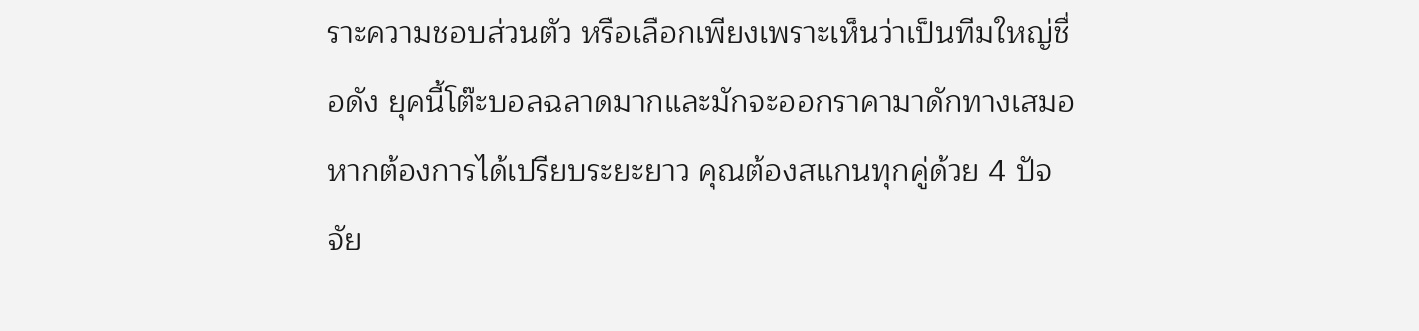ราะความชอบส่วนตัว หรือเลือกเพียงเพราะเห็นว่าเป็นทีมใหญ่ชื่อดัง ยุคนี้โต๊ะบอลฉลาดมากและมักจะออกราคามาดักทางเสมอ หากต้องการได้เปรียบระยะยาว คุณต้องสแกนทุกคู่ด้วย 4 ปัจจัย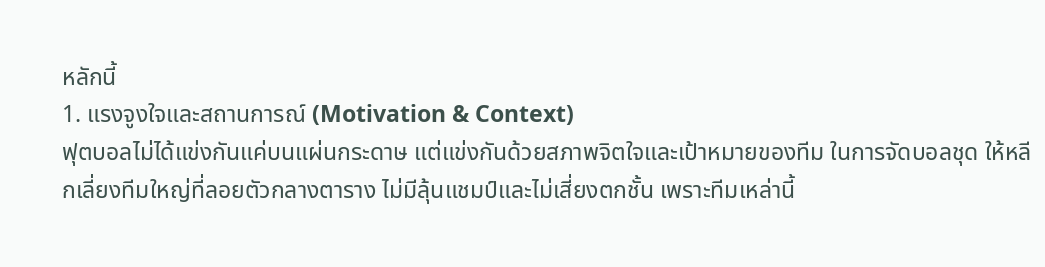หลักนี้
1. แรงจูงใจและสถานการณ์ (Motivation & Context)
ฟุตบอลไม่ได้แข่งกันแค่บนแผ่นกระดาษ แต่แข่งกันด้วยสภาพจิตใจและเป้าหมายของทีม ในการจัดบอลชุด ให้หลีกเลี่ยงทีมใหญ่ที่ลอยตัวกลางตาราง ไม่มีลุ้นแชมป์และไม่เสี่ยงตกชั้น เพราะทีมเหล่านี้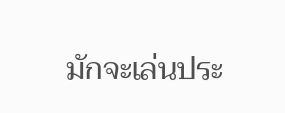มักจะเล่นประ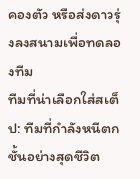คองตัว หรือส่งดาวรุ่งลงสนามเพื่อทดลองทีม
ทีมที่น่าเลือกใส่สเต็ป: ทีมที่กำลังหนีตกชั้นอย่างสุดชีวิต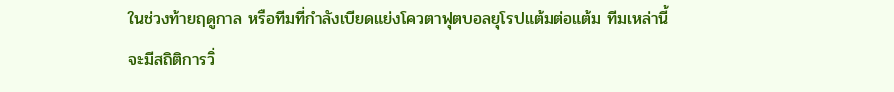ในช่วงท้ายฤดูกาล หรือทีมที่กำลังเบียดแย่งโควตาฟุตบอลยุโรปแต้มต่อแต้ม ทีมเหล่านี้จะมีสถิติการวิ่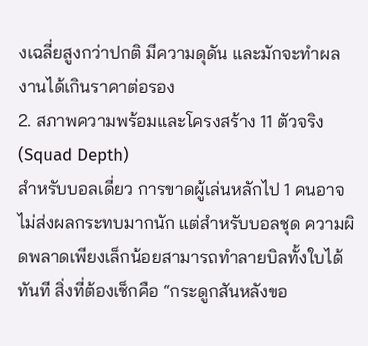งเฉลี่ยสูงกว่าปกติ มีความดุดัน และมักจะทำผลงานได้เกินราคาต่อรอง
2. สภาพความพร้อมและโครงสร้าง 11 ตัวจริง (Squad Depth)
สำหรับบอลเดี่ยว การขาดผู้เล่นหลักไป 1 คนอาจไม่ส่งผลกระทบมากนัก แต่สำหรับบอลชุด ความผิดพลาดเพียงเล็กน้อยสามารถทำลายบิลทั้งใบได้ทันที สิ่งที่ต้องเช็กคือ “กระดูกสันหลังขอ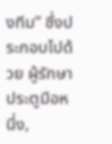งทีม” ซึ่งประกอบไปด้วย ผู้รักษาประตูมือหนึ่ง,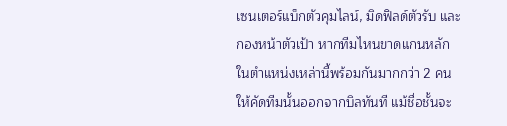เซนเตอร์แบ็กตัวคุมไลน์, มิดฟิลด์ตัวรับ และกองหน้าตัวเป้า หากทีมไหนขาดแกนหลักในตำแหน่งเหล่านี้พร้อมกันมากกว่า 2 คน ให้คัดทีมนั้นออกจากบิลทันที แม้ชื่อชั้นจะ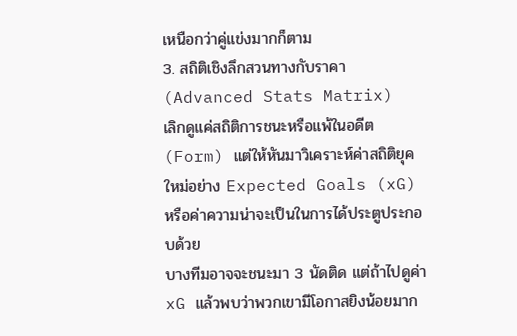เหนือกว่าคู่แข่งมากก็ตาม
3. สถิติเชิงลึกสวนทางกับราคา (Advanced Stats Matrix)
เลิกดูแค่สถิติการชนะหรือแพ้ในอดีต (Form) แต่ให้หันมาวิเคราะห์ค่าสถิติยุคใหม่อย่าง Expected Goals (xG) หรือค่าความน่าจะเป็นในการได้ประตูประกอบด้วย
บางทีมอาจจะชนะมา 3 นัดติด แต่ถ้าไปดูค่า xG แล้วพบว่าพวกเขามีโอกาสยิงน้อยมาก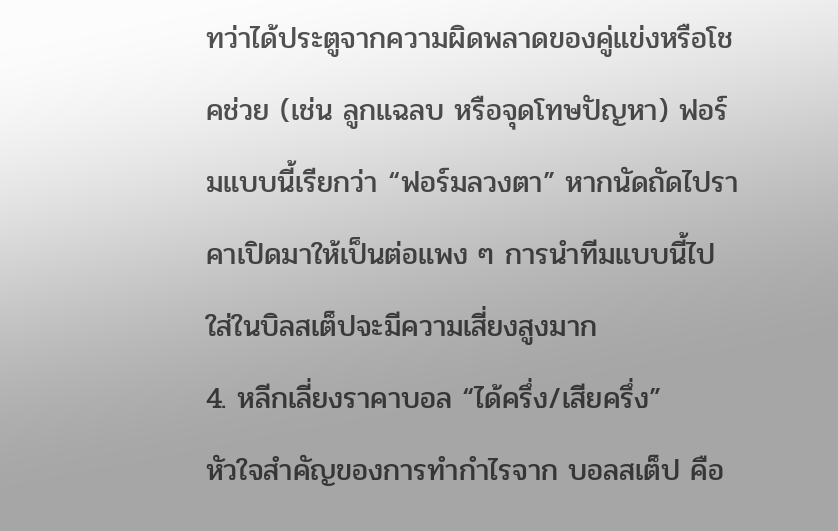ทว่าได้ประตูจากความผิดพลาดของคู่แข่งหรือโชคช่วย (เช่น ลูกแฉลบ หรือจุดโทษปัญหา) ฟอร์มแบบนี้เรียกว่า “ฟอร์มลวงตา” หากนัดถัดไปราคาเปิดมาให้เป็นต่อแพง ๆ การนำทีมแบบนี้ไปใส่ในบิลสเต็ปจะมีความเสี่ยงสูงมาก
4. หลีกเลี่ยงราคาบอล “ได้ครึ่ง/เสียครึ่ง”
หัวใจสำคัญของการทำกำไรจาก บอลสเต็ป คือ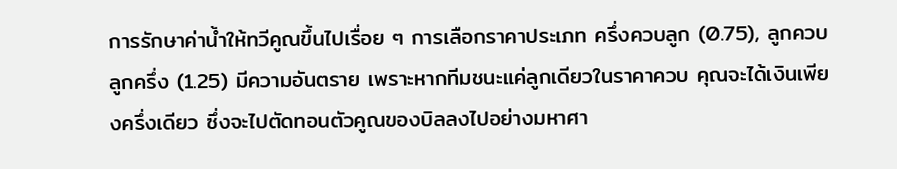การรักษาค่าน้ำให้ทวีคูณขึ้นไปเรื่อย ๆ การเลือกราคาประเภท ครึ่งควบลูก (0.75), ลูกควบลูกครึ่ง (1.25) มีความอันตราย เพราะหากทีมชนะแค่ลูกเดียวในราคาควบ คุณจะได้เงินเพียงครึ่งเดียว ซึ่งจะไปตัดทอนตัวคูณของบิลลงไปอย่างมหาศา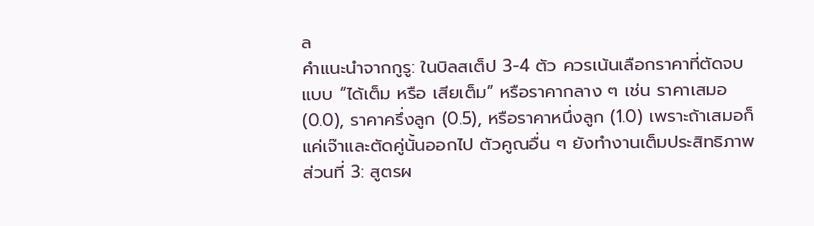ล
คำแนะนำจากกูรู: ในบิลสเต็ป 3-4 ตัว ควรเน้นเลือกราคาที่ตัดจบแบบ “ได้เต็ม หรือ เสียเต็ม” หรือราคากลาง ๆ เช่น ราคาเสมอ (0.0), ราคาครึ่งลูก (0.5), หรือราคาหนึ่งลูก (1.0) เพราะถ้าเสมอก็แค่เจ๊าและตัดคู่นั้นออกไป ตัวคูณอื่น ๆ ยังทำงานเต็มประสิทธิภาพ
ส่วนที่ 3: สูตรผ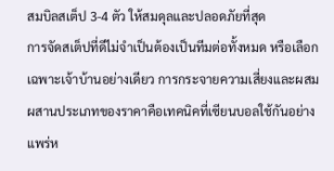สมบิลสเต็ป 3-4 ตัว ให้สมดุลและปลอดภัยที่สุด
การจัดสเต็ปที่ดีไม่จำเป็นต้องเป็นทีมต่อทั้งหมด หรือเลือกเฉพาะเจ้าบ้านอย่างเดียว การกระจายความเสี่ยงและผสมผสานประเภทของราคาคือเทคนิคที่เซียนบอลใช้กันอย่างแพร่ห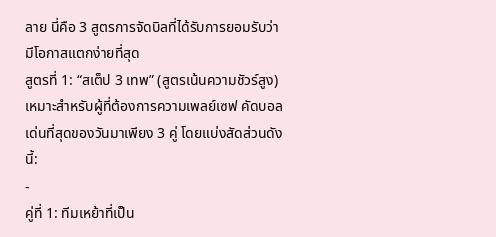ลาย นี่คือ 3 สูตรการจัดบิลที่ได้รับการยอมรับว่ามีโอกาสแตกง่ายที่สุด
สูตรที่ 1: “สเต็ป 3 เทพ” (สูตรเน้นความชัวร์สูง)
เหมาะสำหรับผู้ที่ต้องการความเพลย์เซฟ คัดบอลเด่นที่สุดของวันมาเพียง 3 คู่ โดยแบ่งสัดส่วนดังนี้:
-
คู่ที่ 1: ทีมเหย้าที่เป็น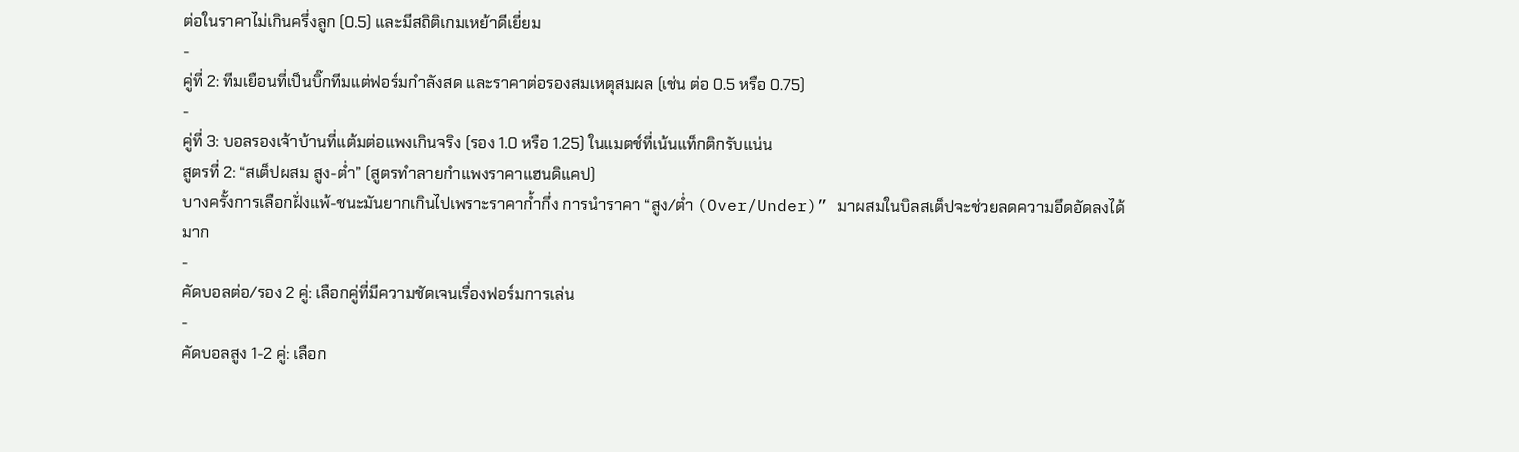ต่อในราคาไม่เกินครึ่งลูก (0.5) และมีสถิติเกมเหย้าดีเยี่ยม
-
คู่ที่ 2: ทีมเยือนที่เป็นบิ๊กทีมแต่ฟอร์มกำลังสด และราคาต่อรองสมเหตุสมผล (เช่น ต่อ 0.5 หรือ 0.75)
-
คู่ที่ 3: บอลรองเจ้าบ้านที่แต้มต่อแพงเกินจริง (รอง 1.0 หรือ 1.25) ในแมตช์ที่เน้นแท็กติกรับแน่น
สูตรที่ 2: “สเต็ปผสม สูง-ต่ำ” (สูตรทำลายกำแพงราคาแฮนดิแคป)
บางครั้งการเลือกฝั่งแพ้-ชนะมันยากเกินไปเพราะราคาก้ำกึ่ง การนำราคา “สูง/ต่ำ (Over/Under)” มาผสมในบิลสเต็ปจะช่วยลดความอึดอัดลงได้มาก
-
คัดบอลต่อ/รอง 2 คู่: เลือกคู่ที่มีความชัดเจนเรื่องฟอร์มการเล่น
-
คัดบอลสูง 1-2 คู่: เลือก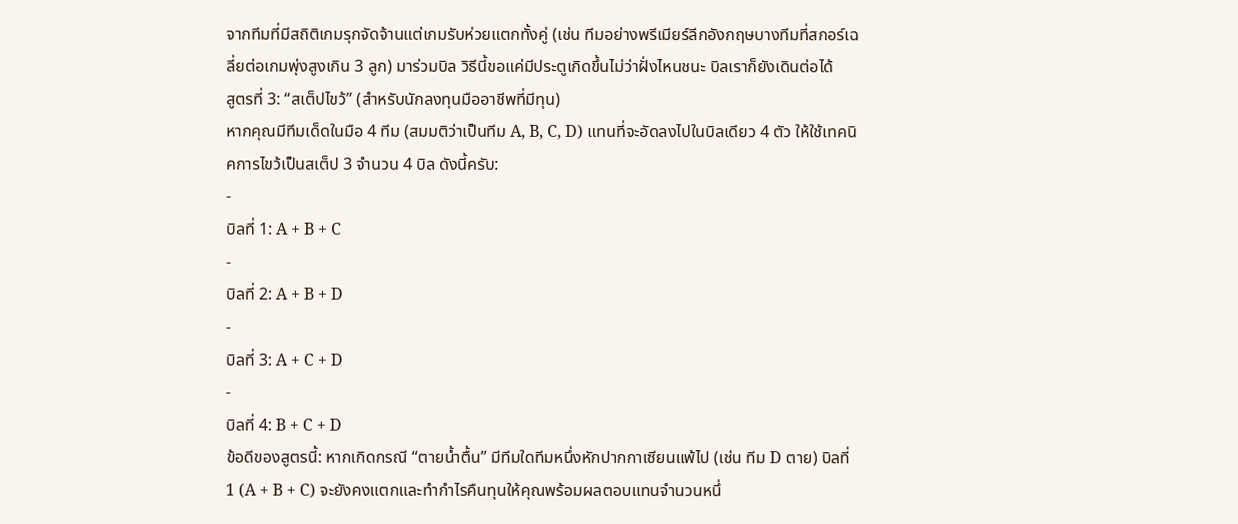จากทีมที่มีสถิติเกมรุกจัดจ้านแต่เกมรับห่วยแตกทั้งคู่ (เช่น ทีมอย่างพรีเมียร์ลีกอังกฤษบางทีมที่สกอร์เฉลี่ยต่อเกมพุ่งสูงเกิน 3 ลูก) มาร่วมบิล วิธีนี้ขอแค่มีประตูเกิดขึ้นไม่ว่าฝั่งไหนชนะ บิลเราก็ยังเดินต่อได้
สูตรที่ 3: “สเต็ปไขว้” (สำหรับนักลงทุนมืออาชีพที่มีทุน)
หากคุณมีทีมเด็ดในมือ 4 ทีม (สมมติว่าเป็นทีม A, B, C, D) แทนที่จะอัดลงไปในบิลเดียว 4 ตัว ให้ใช้เทคนิคการไขว้เป็นสเต็ป 3 จำนวน 4 บิล ดังนี้ครับ:
-
บิลที่ 1: A + B + C
-
บิลที่ 2: A + B + D
-
บิลที่ 3: A + C + D
-
บิลที่ 4: B + C + D
ข้อดีของสูตรนี้: หากเกิดกรณี “ตายน้ำตื้น” มีทีมใดทีมหนึ่งหักปากกาเซียนแพ้ไป (เช่น ทีม D ตาย) บิลที่ 1 (A + B + C) จะยังคงแตกและทำกำไรคืนทุนให้คุณพร้อมผลตอบแทนจำนวนหนึ่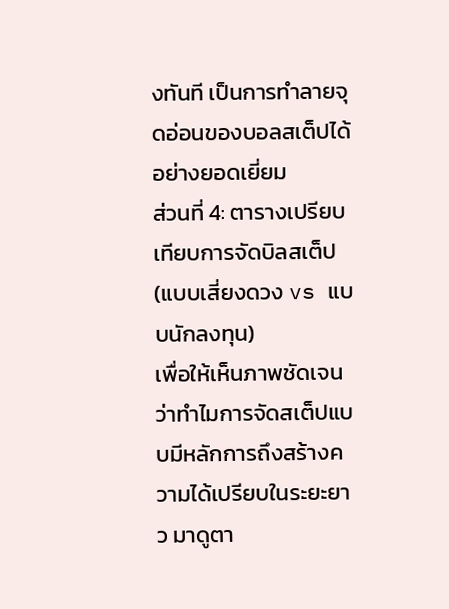งทันที เป็นการทำลายจุดอ่อนของบอลสเต็ปได้อย่างยอดเยี่ยม
ส่วนที่ 4: ตารางเปรียบเทียบการจัดบิลสเต็ป (แบบเสี่ยงดวง vs แบบนักลงทุน)
เพื่อให้เห็นภาพชัดเจนว่าทำไมการจัดสเต็ปแบบมีหลักการถึงสร้างความได้เปรียบในระยะยาว มาดูตา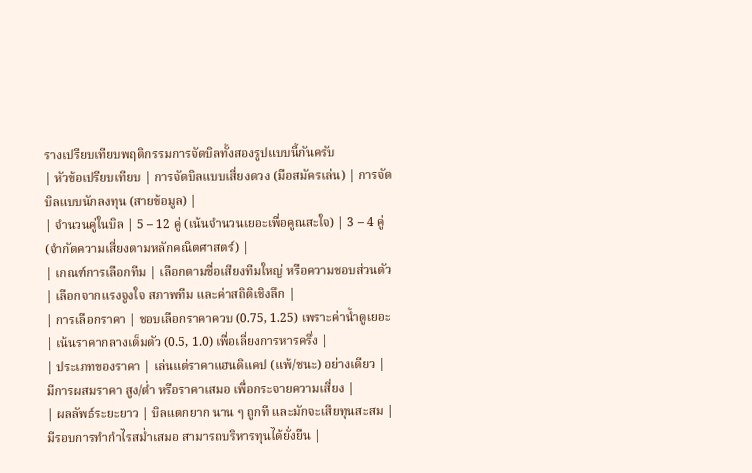รางเปรียบเทียบพฤติกรรมการจัดบิลทั้งสองรูปแบบนี้กันครับ
| หัวข้อเปรียบเทียบ | การจัดบิลแบบเสี่ยงดวง (มือสมัครเล่น) | การจัดบิลแบบนักลงทุน (สายข้อมูล) |
| จำนวนคู่ในบิล | 5 – 12 คู่ (เน้นจำนวนเยอะเพื่อคูณสะใจ) | 3 – 4 คู่ (จำกัดความเสี่ยงตามหลักคณิตศาสตร์) |
| เกณฑ์การเลือกทีม | เลือกตามชื่อเสียงทีมใหญ่ หรือความชอบส่วนตัว | เลือกจากแรงจูงใจ สภาพทีม และค่าสถิติเชิงลึก |
| การเลือกราคา | ชอบเลือกราคาควบ (0.75, 1.25) เพราะค่าน้ำดูเยอะ | เน้นราคากลางเต็มตัว (0.5, 1.0) เพื่อเลี่ยงการหารครึ่ง |
| ประเภทของราคา | เล่นแต่ราคาแฮนดิแคป (แพ้/ชนะ) อย่างเดียว | มีการผสมราคา สูง/ต่ำ หรือราคาเสมอ เพื่อกระจายความเสี่ยง |
| ผลลัพธ์ระยะยาว | บิลแตกยาก นาน ๆ ถูกที และมักจะเสียทุนสะสม | มีรอบการทำกำไรสม่ำเสมอ สามารถบริหารทุนได้ยั่งยืน |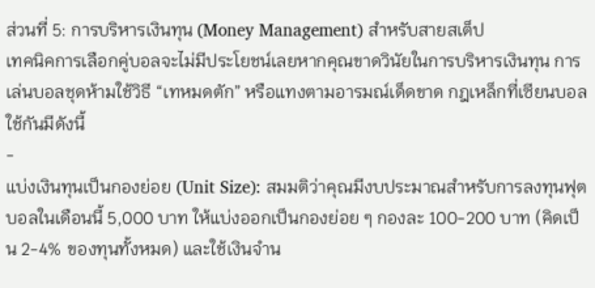ส่วนที่ 5: การบริหารเงินทุน (Money Management) สำหรับสายสเต็ป
เทคนิคการเลือกคู่บอลจะไม่มีประโยชน์เลยหากคุณขาดวินัยในการบริหารเงินทุน การเล่นบอลชุดห้ามใช้วิธี “เทหมดตัก” หรือแทงตามอารมณ์เด็ดขาด กฎเหล็กที่เซียนบอลใช้กันมีดังนี้
-
แบ่งเงินทุนเป็นกองย่อย (Unit Size): สมมติว่าคุณมีงบประมาณสำหรับการลงทุนฟุตบอลในเดือนนี้ 5,000 บาท ให้แบ่งออกเป็นกองย่อย ๆ กองละ 100-200 บาท (คิดเป็น 2-4% ของทุนทั้งหมด) และใช้เงินจำน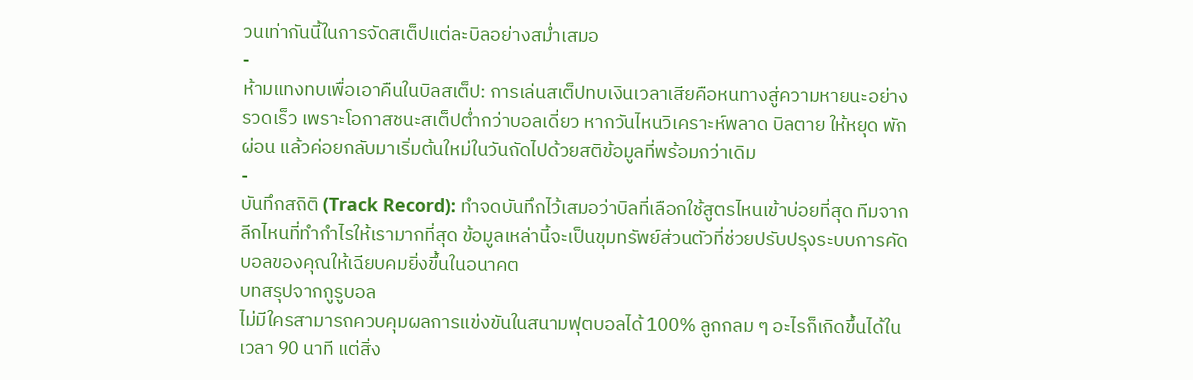วนเท่ากันนี้ในการจัดสเต็ปแต่ละบิลอย่างสม่ำเสมอ
-
ห้ามแทงทบเพื่อเอาคืนในบิลสเต็ป: การเล่นสเต็ปทบเงินเวลาเสียคือหนทางสู่ความหายนะอย่างรวดเร็ว เพราะโอกาสชนะสเต็ปต่ำกว่าบอลเดี่ยว หากวันไหนวิเคราะห์พลาด บิลตาย ให้หยุด พักผ่อน แล้วค่อยกลับมาเริ่มต้นใหม่ในวันถัดไปด้วยสติข้อมูลที่พร้อมกว่าเดิม
-
บันทึกสถิติ (Track Record): ทำจดบันทึกไว้เสมอว่าบิลที่เลือกใช้สูตรไหนเข้าบ่อยที่สุด ทีมจากลีกไหนที่ทำกำไรให้เรามากที่สุด ข้อมูลเหล่านี้จะเป็นขุมทรัพย์ส่วนตัวที่ช่วยปรับปรุงระบบการคัดบอลของคุณให้เฉียบคมยิ่งขึ้นในอนาคต
บทสรุปจากกูรูบอล
ไม่มีใครสามารถควบคุมผลการแข่งขันในสนามฟุตบอลได้ 100% ลูกกลม ๆ อะไรก็เกิดขึ้นได้ในเวลา 90 นาที แต่สิ่ง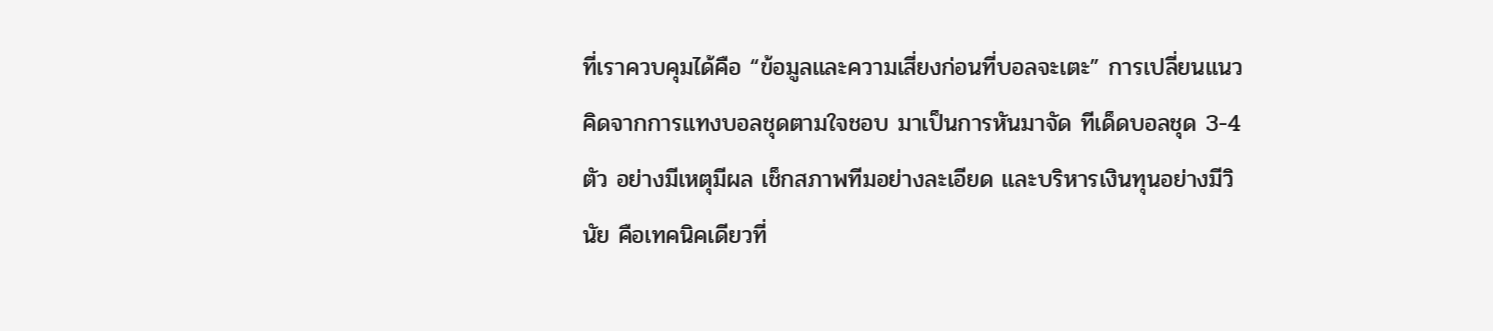ที่เราควบคุมได้คือ “ข้อมูลและความเสี่ยงก่อนที่บอลจะเตะ” การเปลี่ยนแนวคิดจากการแทงบอลชุดตามใจชอบ มาเป็นการหันมาจัด ทีเด็ดบอลชุด 3-4 ตัว อย่างมีเหตุมีผล เช็กสภาพทีมอย่างละเอียด และบริหารเงินทุนอย่างมีวินัย คือเทคนิคเดียวที่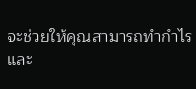จะช่วยให้คุณสามารถทำกำไรและ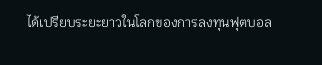ได้เปรียบระยะยาวในโลกของการลงทุนฟุตบอล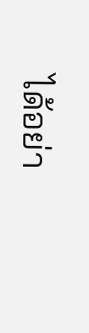ได้อย่า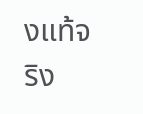งแท้จริง